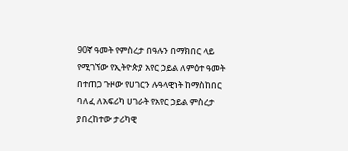90ኛ ዓመት የምስረታ በዓሉን በማክበር ላይ የሚገኘው የኢትዮጵያ አየር ኃይል ለምዕተ ዓመት በተጠጋ ጉዞው የሀገርን ሉዓላዊነት ከማስከበር ባለፈ ለአፍሪካ ሀገራት የአየር ኃይል ምስረታ ያበረከተው ታሪካዊ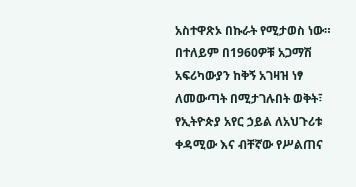አስተዋጽኦ በኩራት የሚታወስ ነው።
በተለይም በ1960ዎቹ አጋማሽ አፍሪካውያን ከቅኝ አገዛዝ ነፃ ለመውጣት በሚታገሉበት ወቅት፣ የኢትዮጵያ አየር ኃይል ለአህጉሪቱ ቀዳሚው እና ብቸኛው የሥልጠና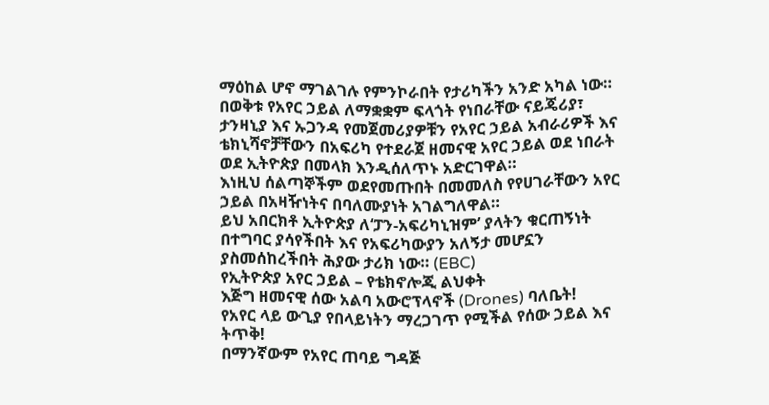ማዕከል ሆኖ ማገልገሉ የምንኮራበት የታሪካችን አንድ አካል ነው።
በወቅቱ የአየር ኃይል ለማቋቋም ፍላጎት የነበራቸው ናይጄሪያ፣ ታንዛኒያ እና ኡጋንዳ የመጀመሪያዎቹን የአየር ኃይል አብራሪዎች እና ቴክኒሻኖቻቸውን በአፍሪካ የተደራጀ ዘመናዊ አየር ኃይል ወደ ነበራት ወደ ኢትዮጵያ በመላክ እንዲሰለጥኑ አድርገዋል።
እነዚህ ሰልጣኞችም ወደየመጡበት በመመለስ የየሀገራቸውን አየር ኃይል በአዛዥነትና በባለሙያነት አገልግለዋል።
ይህ አበርክቶ ኢትዮጵያ ለ‘ፓን-አፍሪካኒዝም’ ያላትን ቁርጠኝነት በተግባር ያሳየችበት እና የአፍሪካውያን አለኝታ መሆኗን ያስመሰከረችበት ሕያው ታሪክ ነው። (EBC)
የኢትዮጵያ አየር ኃይል – የቴክኖሎጂ ልህቀት
እጅግ ዘመናዊ ሰው አልባ አውሮፕላኖች (Drones) ባለቤት!
የአየር ላይ ውጊያ የበላይነትን ማረጋገጥ የሚችል የሰው ኃይል እና ትጥቅ!
በማንኛውም የአየር ጠባይ ግዳጅ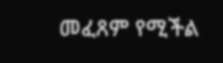መፈጸም የሚችል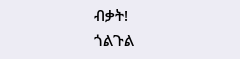ብቃት!
ጎልጉል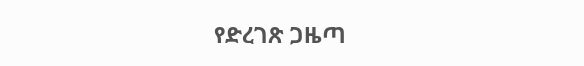የድረገጽ ጋዜጣ